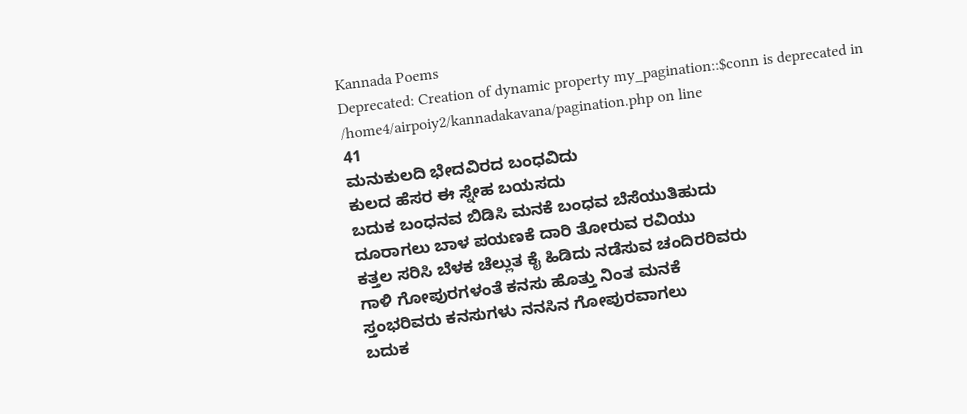Kannada Poems
Deprecated: Creation of dynamic property my_pagination::$conn is deprecated in
/home4/airpoiy2/kannadakavana/pagination.php on line
41
ಮನುಕುಲದಿ ಭೇದವಿರದ ಬಂಧವಿದು
ಕುಲದ ಹೆಸರ ಈ ಸ್ನೇಹ ಬಯಸದು
ಬದುಕ ಬಂಧನವ ಬಿಡಿಸಿ ಮನಕೆ ಬಂಧವ ಬೆಸೆಯುತಿಹುದು
ದೂರಾಗಲು ಬಾಳ ಪಯಣಕೆ ದಾರಿ ತೋರುವ ರವಿಯು
ಕತ್ತಲ ಸರಿಸಿ ಬೆಳಕ ಚೆಲ್ಲುತ ಕೈ ಹಿಡಿದು ನಡೆಸುವ ಚಂದಿರರಿವರು
ಗಾಳಿ ಗೋಪುರಗಳಂತೆ ಕನಸು ಹೊತ್ತು ನಿಂತ ಮನಕೆ
ಸ್ತಂಭರಿವರು ಕನಸುಗಳು ನನಸಿನ ಗೋಪುರವಾಗಲು
ಬದುಕ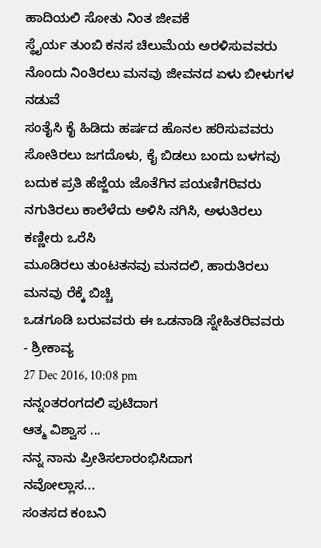ಹಾದಿಯಲಿ ಸೋತು ನಿಂತ ಜೀವಕೆ
ಸ್ಥೈರ್ಯ ತುಂಬಿ ಕನಸ ಚಿಲುಮೆಯ ಅರಳಿಸುವವರು
ನೊಂದು ನಿಂತಿರಲು ಮನವು ಜೀವನದ ಏಳು ಬೀಳುಗಳ ನಡುವೆ
ಸಂತೈಸಿ ಕೈ ಹಿಡಿದು ಹರ್ಷದ ಹೊನಲ ಹರಿಸುವವರು
ಸೋತಿರಲು ಜಗದೊಳು, ಕೈ ಬಿಡಲು ಬಂದು ಬಳಗವು
ಬದುಕ ಪ್ರತಿ ಹೆಜ್ಜೆಯ ಜೊತೆಗಿನ ಪಯಣಿಗರಿವರು
ನಗುತಿರಲು ಕಾಲೆಳೆದು ಅಳಿಸಿ ನಗಿಸಿ, ಅಳುತಿರಲು ಕಣ್ಣೀರು ಒರೆಸಿ
ಮೂಡಿರಲು ತುಂಟತನವು ಮನದಲಿ, ಹಾರುತಿರಲು ಮನವು ರೆಕ್ಕೆ ಬಿಚ್ಚಿ
ಒಡಗೂಡಿ ಬರುವವರು ಈ ಒಡನಾಡಿ ಸ್ನೇಹಿತರಿವವರು
- ಶ್ರೀಕಾವ್ಯ
27 Dec 2016, 10:08 pm
ನನ್ನಂತರಂಗದಲಿ ಪುಟಿದಾಗ
ಆತ್ಮ ವಿಶ್ವಾಸ ...
ನನ್ನ ನಾನು ಪ್ರೀತಿಸಲಾರಂಭಿಸಿದಾಗ
ನವೋಲ್ಲಾಸ...
ಸಂತಸದ ಕಂಬನಿ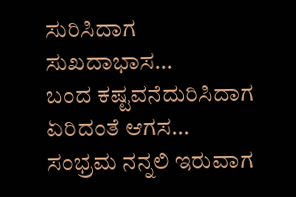ಸುರಿಸಿದಾಗ
ಸುಖದಾಭಾಸ...
ಬಂದ ಕಷ್ಟವನೆದುರಿಸಿದಾಗ
ಏರಿದಂತೆ ಆಗಸ...
ಸಂಭ್ರಮ ನನ್ನಲಿ ಇರುವಾಗ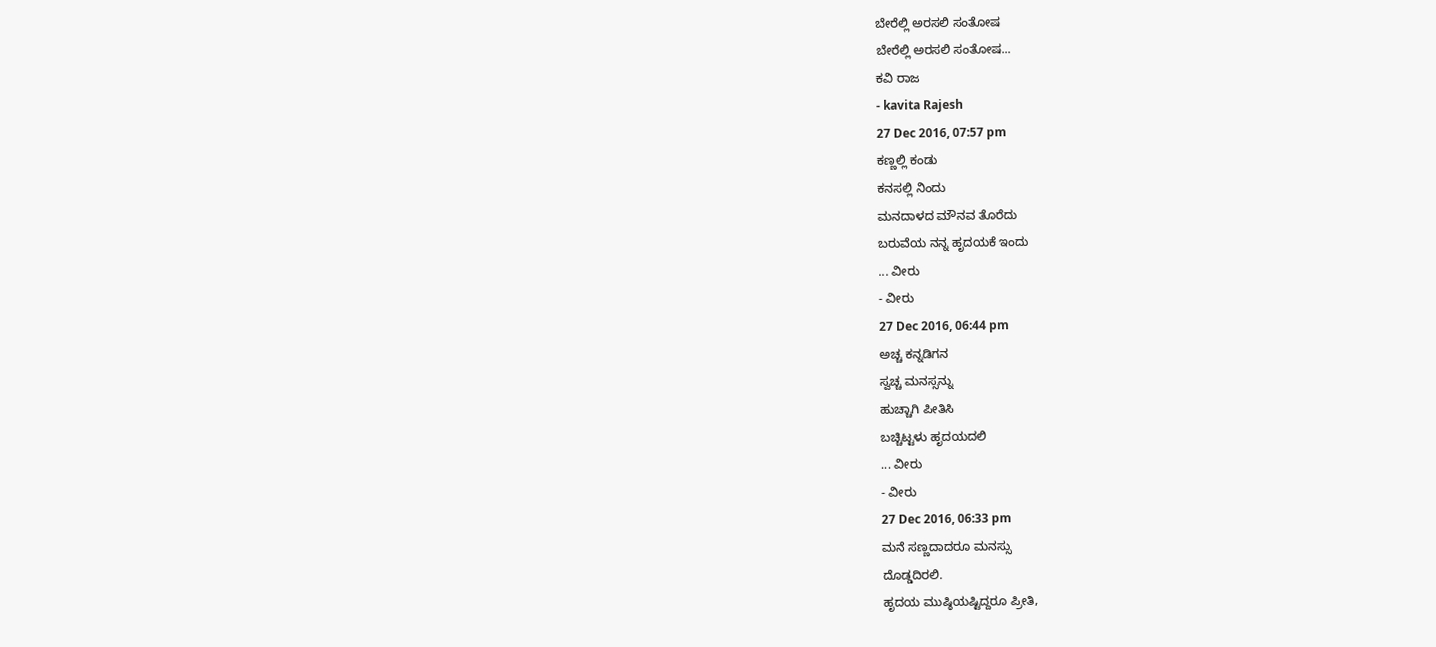ಬೇರೆಲ್ಲಿ ಅರಸಲಿ ಸಂತೋಷ
ಬೇರೆಲ್ಲಿ ಅರಸಲಿ ಸಂತೋಷ...
ಕವಿ ರಾಜ
- kavita Rajesh
27 Dec 2016, 07:57 pm
ಕಣ್ಣಲ್ಲಿ ಕಂಡು
ಕನಸಲ್ಲಿ ನಿಂದು
ಮನದಾಳದ ಮೌನವ ತೊರೆದು
ಬರುವೆಯ ನನ್ನ ಹೃದಯಕೆ ಇಂದು
... ವೀರು
- ವೀರು
27 Dec 2016, 06:44 pm
ಅಚ್ಚ ಕನ್ನಡಿಗನ
ಸ್ವಚ್ಚ ಮನಸ್ಸನ್ನು
ಹುಚ್ಚಾಗಿ ಪೀತಿಸಿ
ಬಚ್ಚಿಟ್ಟಳು ಹೃದಯದಲಿ
... ವೀರು
- ವೀರು
27 Dec 2016, 06:33 pm
ಮನೆ ಸಣ್ಣದಾದರೂ ಮನಸ್ಸು
ದೊಡ್ಡದಿರಲಿ.
ಹೃದಯ ಮುಷ್ಠಿಯಷ್ಟಿದ್ದರೂ ಪ್ರೀತಿ,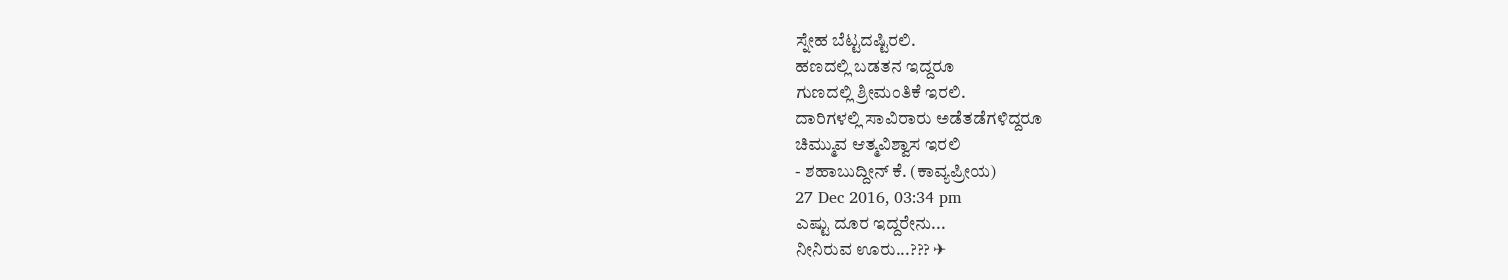ಸ್ನೇಹ ಬೆಟ್ಟದಷ್ಟಿರಲಿ.
ಹಣದಲ್ಲಿ ಬಡತನ ಇದ್ದರೂ
ಗುಣದಲ್ಲಿ ಶ್ರೀಮಂತಿಕೆ ಇರಲಿ.
ದಾರಿಗಳಲ್ಲಿ ಸಾವಿರಾರು ಅಡೆತಡೆಗಳಿದ್ದರೂ
ಚಿಮ್ಮುವ ಆತ್ಮವಿಶ್ವಾಸ ಇರಲಿ
- ಶಹಾಬುದ್ದೀನ್ ಕೆ. (ಕಾವ್ಯಪ್ರೀಯ)
27 Dec 2016, 03:34 pm
ಎಷ್ಟು ದೂರ ಇದ್ದರೇನು...
ನೀನಿರುವ ಊರು...??? ✈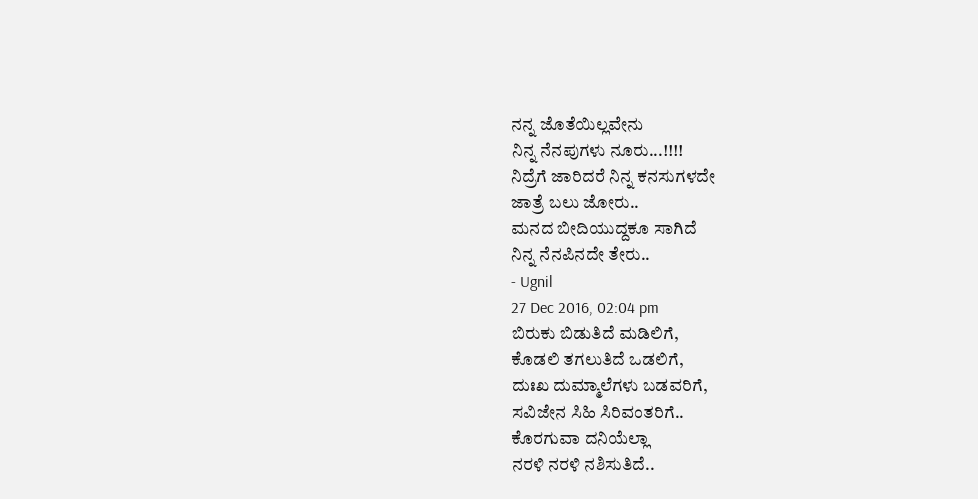ನನ್ನ ಜೊತೆಯಿಲ್ಲವೇನು
ನಿನ್ನ ನೆನಪುಗಳು ನೂರು...!!!!
ನಿದ್ರೆಗೆ ಜಾರಿದರೆ ನಿನ್ನ ಕನಸುಗಳದೇ
ಜಾತ್ರೆ ಬಲು ಜೋರು..
ಮನದ ಬೀದಿಯುದ್ದಕೂ ಸಾಗಿದೆ
ನಿನ್ನ ನೆನಪಿನದೇ ತೇರು..
- Ugnil
27 Dec 2016, 02:04 pm
ಬಿರುಕು ಬಿಡುತಿದೆ ಮಡಿಲಿಗೆ,
ಕೊಡಲಿ ತಗಲುತಿದೆ ಒಡಲಿಗೆ,
ದುಃಖ ದುಮ್ಮಾಲೆಗಳು ಬಡವರಿಗೆ,
ಸವಿಜೇನ ಸಿಹಿ ಸಿರಿವಂತರಿಗೆ..
ಕೊರಗುವಾ ದನಿಯೆಲ್ಲಾ
ನರಳಿ ನರಳಿ ನಶಿಸುತಿದೆ..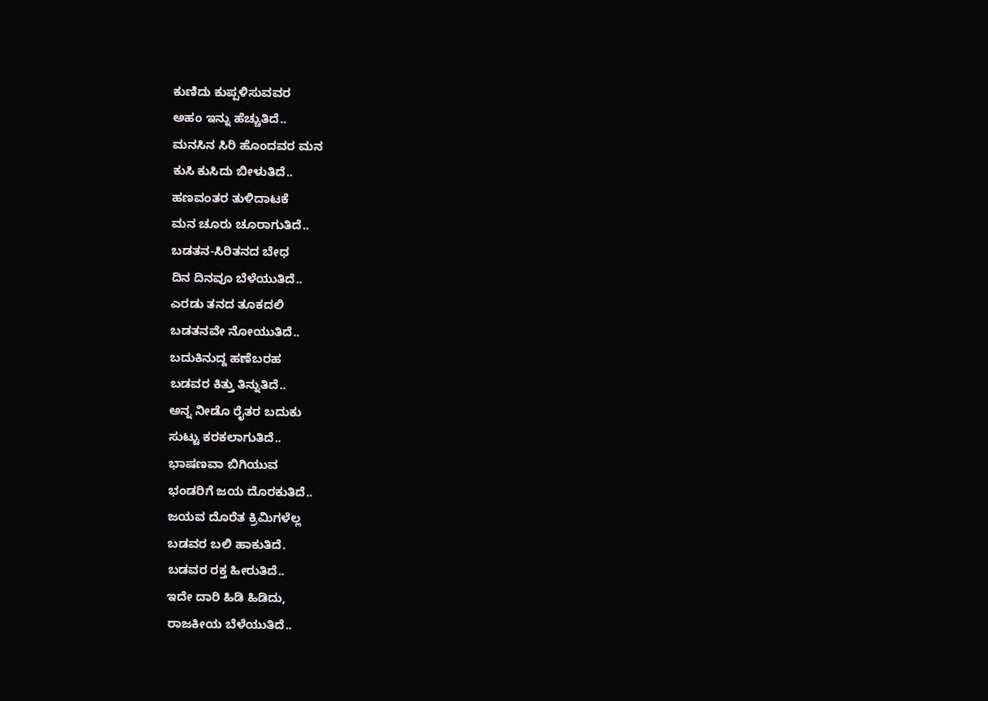ಕುಣಿದು ಕುಪ್ಪಳಿಸುವವರ
ಅಹಂ ಇನ್ನು ಹೆಚ್ಚುತಿದೆ..
ಮನಸಿನ ಸಿರಿ ಹೊಂದವರ ಮನ
ಕುಸಿ ಕುಸಿದು ಬೀಳುತಿದೆ..
ಹಣವಂತರ ತುಳಿದಾಟಕೆ
ಮನ ಚೂರು ಚೂರಾಗುತಿದೆ..
ಬಡತನ-ಸಿರಿತನದ ಬೇಧ
ದಿನ ದಿನವೂ ಬೆಳೆಯುತಿದೆ..
ಎರಡು ತನದ ತೂಕದಲಿ
ಬಡತನವೇ ನೋಯುತಿದೆ..
ಬದುಕಿನುದ್ದ ಹಣೆಬರಹ
ಬಡವರ ಕಿತ್ತು ತಿನ್ನುತಿದೆ..
ಅನ್ನ ನೀಡೊ ರೈತರ ಬದುಕು
ಸುಟ್ಟು ಕರಕಲಾಗುತಿದೆ..
ಭಾಷಣವಾ ಬಿಗಿಯುವ
ಭಂಡರಿಗೆ ಜಯ ದೊರಕುತಿದೆ..
ಜಯವ ದೊರೆತ ಕ್ರಿಮಿಗಳೆಲ್ಲ
ಬಡವರ ಬಲಿ ಹಾಕುತಿದೆ.
ಬಡವರ ರಕ್ತ ಹೀರುತಿದೆ..
ಇದೇ ದಾರಿ ಹಿಡಿ ಹಿಡಿದು,
ರಾಜಕೀಯ ಬೆಳೆಯುತಿದೆ..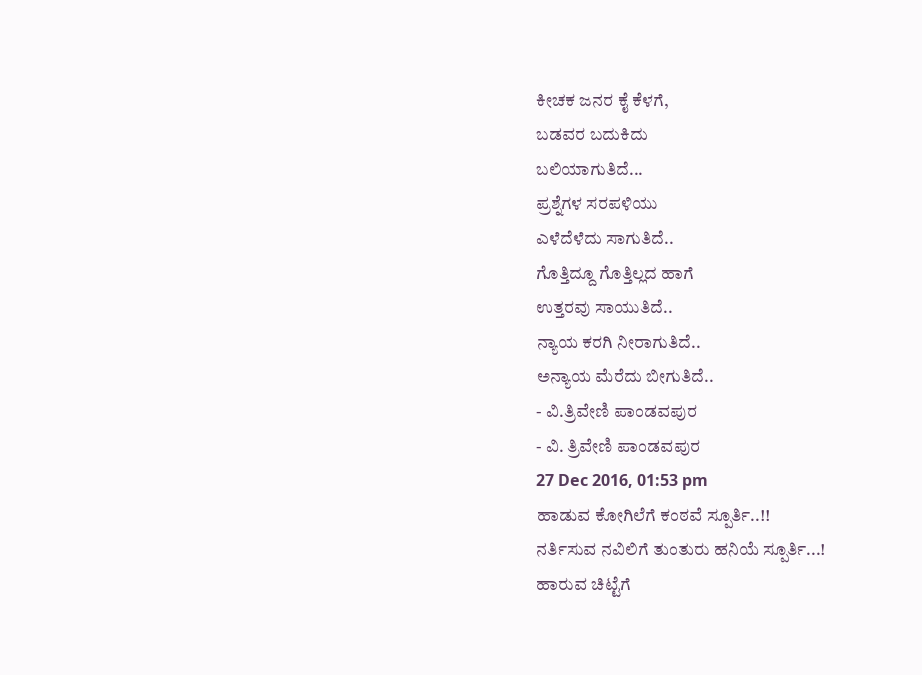ಕೀಚಕ ಜನರ ಕೈ ಕೆಳಗೆ,
ಬಡವರ ಬದುಕಿದು
ಬಲಿಯಾಗುತಿದೆ...
ಪ್ರಶ್ನೆಗಳ ಸರಪಳಿಯು
ಎಳೆದೆಳೆದು ಸಾಗುತಿದೆ..
ಗೊತ್ತಿದ್ದೂ ಗೊತ್ತಿಲ್ಲದ ಹಾಗೆ
ಉತ್ತರವು ಸಾಯುತಿದೆ..
ನ್ಯಾಯ ಕರಗಿ ನೀರಾಗುತಿದೆ..
ಅನ್ಯಾಯ ಮೆರೆದು ಬೀಗುತಿದೆ..
- ವಿ.ತ್ರಿವೇಣಿ ಪಾಂಡವಪುರ
- ವಿ. ತ್ರಿವೇಣಿ ಪಾಂಡವಪುರ
27 Dec 2016, 01:53 pm
ಹಾಡುವ ಕೋಗಿಲೆಗೆ ಕಂಠವೆ ಸ್ಪೂರ್ತಿ..!!
ನರ್ತಿಸುವ ನವಿಲಿಗೆ ತುಂತುರು ಹನಿಯೆ ಸ್ಪೂರ್ತಿ...!
ಹಾರುವ ಚಿಟ್ಟೆಗೆ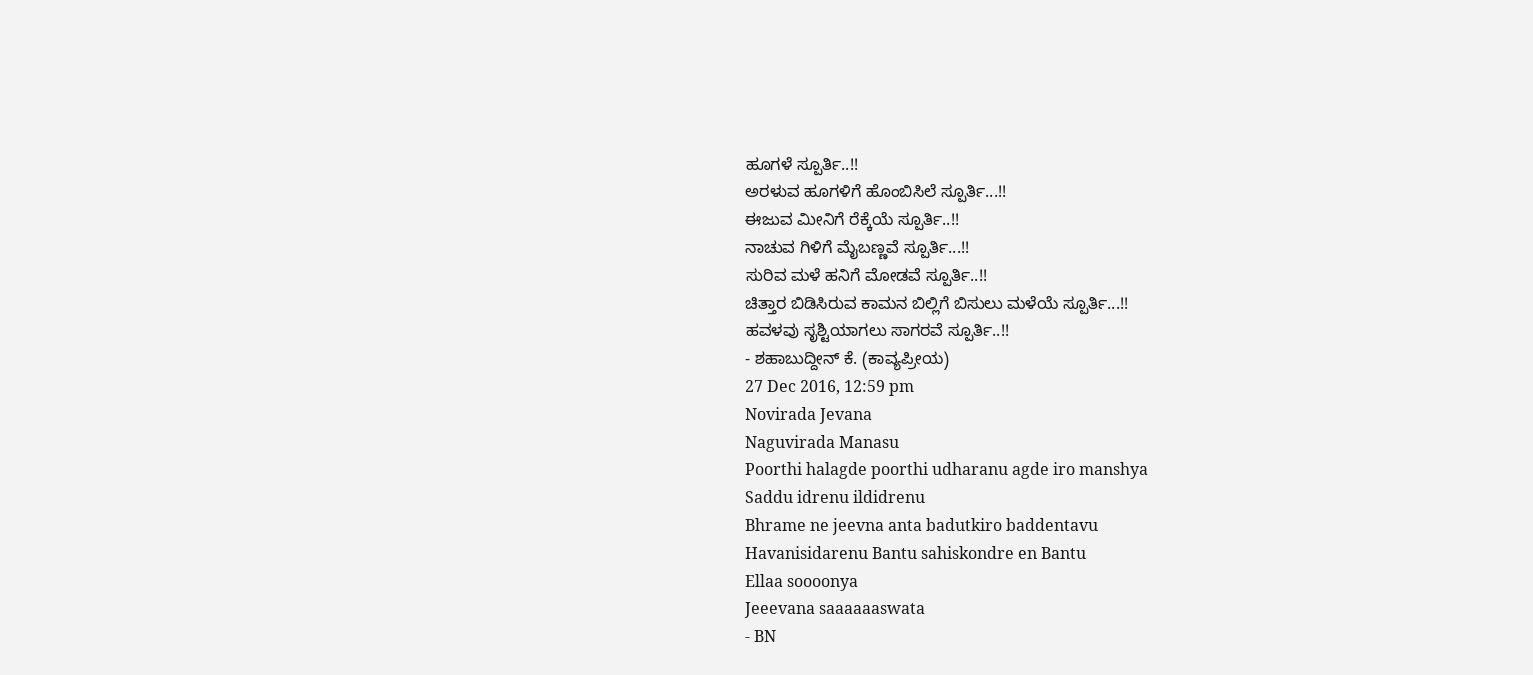ಹೂಗಳೆ ಸ್ಪೂರ್ತಿ..!!
ಅರಳುವ ಹೂಗಳಿಗೆ ಹೊಂಬಿಸಿಲೆ ಸ್ಪೂರ್ತಿ...!!
ಈಜುವ ಮೀನಿಗೆ ರೆಕ್ಕೆಯೆ ಸ್ಪೂರ್ತಿ..!!
ನಾಚುವ ಗಿಳಿಗೆ ಮೈಬಣ್ಣವೆ ಸ್ಪೂರ್ತಿ...!!
ಸುರಿವ ಮಳೆ ಹನಿಗೆ ಮೋಡವೆ ಸ್ಪೂರ್ತಿ..!!
ಚಿತ್ತಾರ ಬಿಡಿಸಿರುವ ಕಾಮನ ಬಿಲ್ಲಿಗೆ ಬಿಸುಲು ಮಳೆಯೆ ಸ್ಪೂರ್ತಿ...!!
ಹವಳವು ಸೃಶ್ಟಿಯಾಗಲು ಸಾಗರವೆ ಸ್ಪೂರ್ತಿ..!!
- ಶಹಾಬುದ್ದೀನ್ ಕೆ. (ಕಾವ್ಯಪ್ರೀಯ)
27 Dec 2016, 12:59 pm
Novirada Jevana
Naguvirada Manasu
Poorthi halagde poorthi udharanu agde iro manshya
Saddu idrenu ildidrenu
Bhrame ne jeevna anta badutkiro baddentavu
Havanisidarenu Bantu sahiskondre en Bantu
Ellaa soooonya
Jeeevana saaaaaaswata
- BN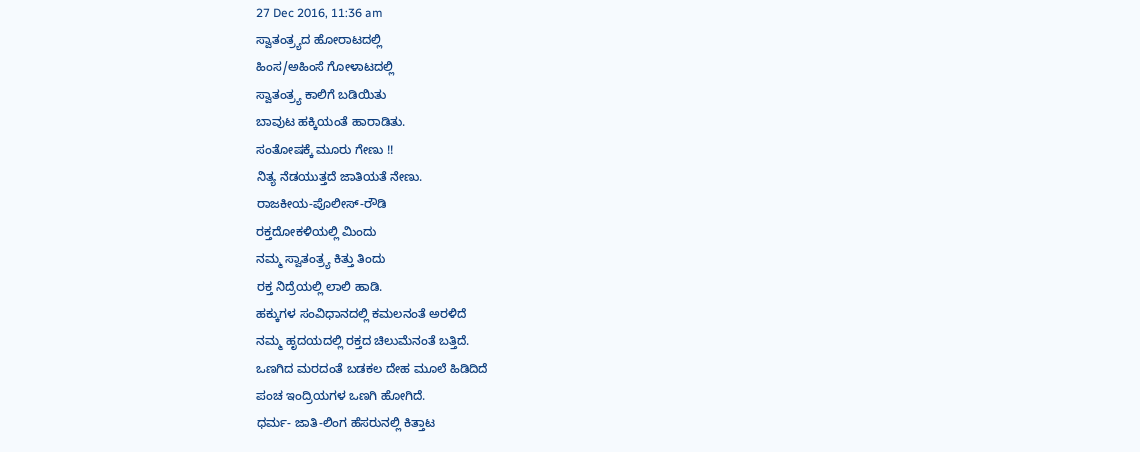27 Dec 2016, 11:36 am
ಸ್ವಾತಂತ್ರ್ಯದ ಹೋರಾಟದಲ್ಲಿ
ಹಿಂಸ/ಅಹಿಂಸೆ ಗೋಳಾಟದಲ್ಲಿ
ಸ್ವಾತಂತ್ರ್ಯ ಕಾಲಿಗೆ ಬಡಿಯಿತು
ಬಾವುಟ ಹಕ್ಕಿಯಂತೆ ಹಾರಾಡಿತು.
ಸಂತೋಷಕ್ಕೆ ಮೂರು ಗೇಣು !!
ನಿತ್ಯ ನೆಡಯುತ್ತದೆ ಜಾತಿಯತೆ ನೇಣು.
ರಾಜಕೀಯ-ಪೊಲೀಸ್-ರೌಡಿ
ರಕ್ತದೋಕಳಿಯಲ್ಲಿ ಮಿಂದು
ನಮ್ಮ ಸ್ವಾತಂತ್ರ್ಯ ಕಿತ್ತು ತಿಂದು
ರಕ್ತ ನಿದ್ರೆಯಲ್ಲಿ ಲಾಲಿ ಹಾಡಿ.
ಹಕ್ಕುಗಳ ಸಂವಿಧಾನದಲ್ಲಿ ಕಮಲನಂತೆ ಅರಳಿದೆ
ನಮ್ಮ ಹೃದಯದಲ್ಲಿ ರಕ್ತದ ಚಿಲುಮೆನಂತೆ ಬತ್ತಿದೆ.
ಒಣಗಿದ ಮರದಂತೆ ಬಡಕಲ ದೇಹ ಮೂಲೆ ಹಿಡಿದಿದೆ
ಪಂಚ ಇಂದ್ರಿಯಗಳ ಒಣಗಿ ಹೋಗಿದೆ.
ಧರ್ಮ- ಜಾತಿ-ಲಿಂಗ ಹೆಸರುನಲ್ಲಿ ಕಿತ್ತಾಟ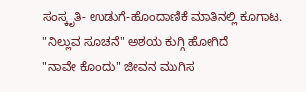ಸಂಸ್ಕೃತಿ- ಉಡುಗೆ-ಹೊಂದಾಣಿಕೆ ಮಾತಿನಲ್ಲಿ ಕೂಗಾಟ.
"ನಿಲ್ಲುವ ಸೂಚನೆ" ಅಶಯ ಕುಗ್ಗಿ ಹೋಗಿದೆ
"ನಾವೇ ಕೊಂದು" ಜೀವನ ಮುಗಿಸ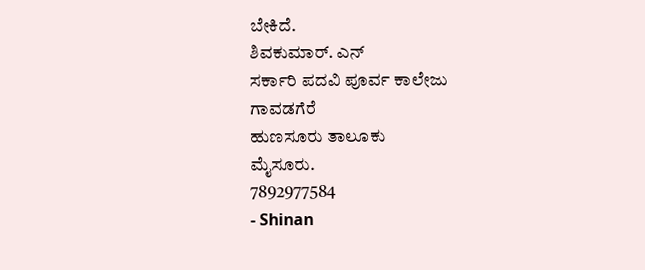ಬೇಕಿದೆ.
ಶಿವಕುಮಾರ್. ಎನ್
ಸರ್ಕಾರಿ ಪದವಿ ಪೂರ್ವ ಕಾಲೇಜು
ಗಾವಡಗೆರೆ
ಹುಣಸೂರು ತಾಲೂಕು
ಮೈಸೂರು.
7892977584
- Shinan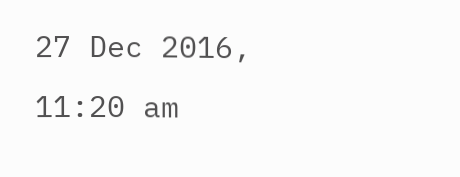27 Dec 2016, 11:20 am